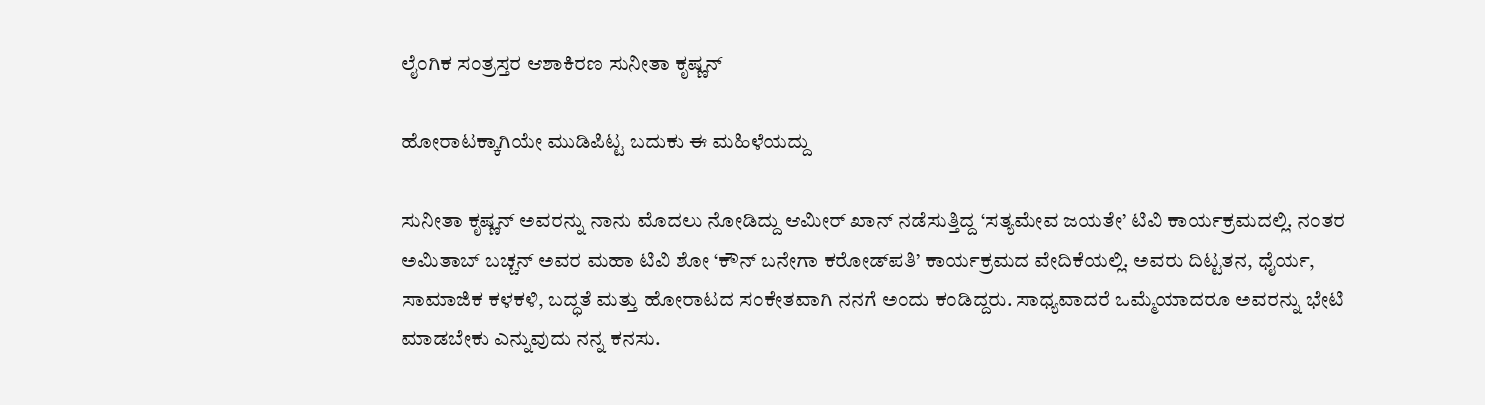ಲೈಂಗಿಕ ಸಂತ್ರಸ್ತರ ಆಶಾಕಿರಣ ಸುನೀತಾ ಕೃಷ್ಣನ್

ಹೋರಾಟಕ್ಕಾಗಿಯೇ ಮುಡಿಪಿಟ್ಟ ಬದುಕು ಈ ಮಹಿಳೆಯದ್ದು

ಸುನೀತಾ ಕೃಷ್ಣನ್ ಅವರನ್ನು ನಾನು ಮೊದಲು ನೋಡಿದ್ದು ಆಮೀರ್ ಖಾನ್ ನಡೆಸುತ್ತಿದ್ದ ‘ಸತ್ಯಮೇವ ಜಯತೇ’ ಟಿವಿ ಕಾರ್ಯಕ್ರಮದಲ್ಲಿ. ನಂತರ ಅಮಿತಾಬ್ ಬಚ್ಚನ್ ಅವರ ಮಹಾ ಟಿವಿ ಶೋ ‘ಕೌನ್ ಬನೇಗಾ ಕರೋಡ್‌ಪತಿ’ ಕಾರ್ಯಕ್ರಮದ ವೇದಿಕೆಯಲ್ಲಿ. ಅವರು ದಿಟ್ಟತನ, ಧೈರ್ಯ, ಸಾಮಾಜಿಕ ಕಳಕಳಿ, ಬದ್ಧತೆ ಮತ್ತು ಹೋರಾಟದ ಸಂಕೇತವಾಗಿ ನನಗೆ ಅಂದು ಕಂಡಿದ್ದರು. ಸಾಧ್ಯವಾದರೆ ಒಮ್ಮೆಯಾದರೂ ಅವರನ್ನು ಭೇಟಿ ಮಾಡಬೇಕು ಎನ್ನುವುದು ನನ್ನ ಕನಸು.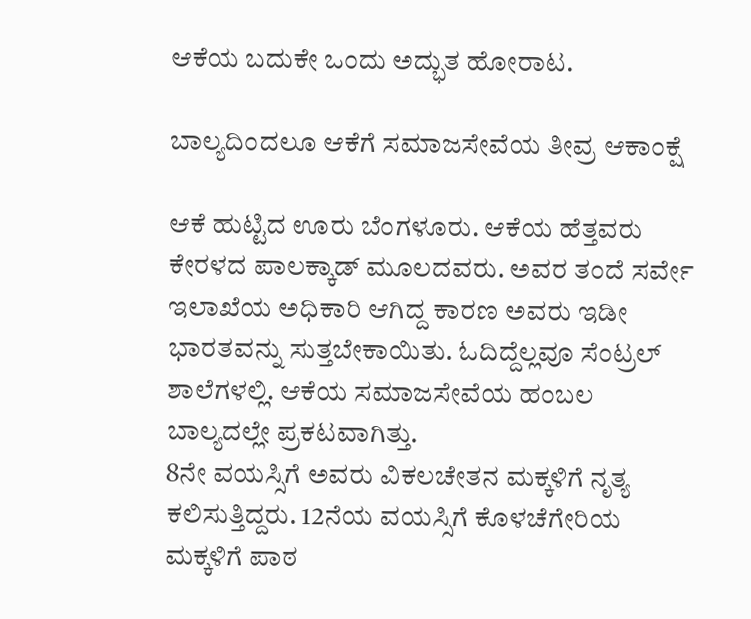ಆಕೆಯ ಬದುಕೇ ಒಂದು ಅದ್ಭುತ ಹೋರಾಟ.

ಬಾಲ್ಯದಿಂದಲೂ ಆಕೆಗೆ ಸಮಾಜಸೇವೆಯ ತೀವ್ರ ಆಕಾಂಕ್ಷೆ

ಆಕೆ ಹುಟ್ಟಿದ ಊರು ಬೆಂಗಳೂರು. ಆಕೆಯ ಹೆತ್ತವರು ಕೇರಳದ ಪಾಲಕ್ಕಾಡ್ ಮೂಲದವರು. ಅವರ ತಂದೆ ಸರ್ವೇ ಇಲಾಖೆಯ ಅಧಿಕಾರಿ ಆಗಿದ್ದ ಕಾರಣ ಅವರು ಇಡೀ ಭಾರತವನ್ನು ಸುತ್ತಬೇಕಾಯಿತು. ಓದಿದ್ದೆಲ್ಲವೂ ಸೆಂಟ್ರಲ್ ಶಾಲೆಗಳಲ್ಲಿ. ಆಕೆಯ ಸಮಾಜಸೇವೆಯ ಹಂಬಲ ಬಾಲ್ಯದಲ್ಲೇ ಪ್ರಕಟವಾಗಿತ್ತು.
8ನೇ ವಯಸ್ಸಿಗೆ ಅವರು ವಿಕಲಚೇತನ ಮಕ್ಕಳಿಗೆ ನೃತ್ಯ ಕಲಿಸುತ್ತಿದ್ದರು. 12ನೆಯ ವಯಸ್ಸಿಗೆ ಕೊಳಚೆಗೇರಿಯ ಮಕ್ಕಳಿಗೆ ಪಾಠ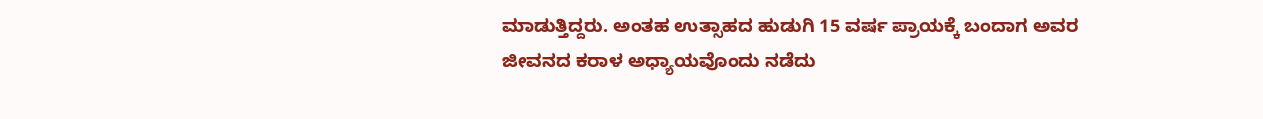ಮಾಡುತ್ತಿದ್ದರು. ಅಂತಹ ಉತ್ಸಾಹದ ಹುಡುಗಿ 15 ವರ್ಷ ಪ್ರಾಯಕ್ಕೆ ಬಂದಾಗ ಅವರ ಜೀವನದ ಕರಾಳ ಅಧ್ಯಾಯವೊಂದು ನಡೆದು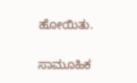ಹೋಯಿತು.

ಸಾಮೂಹಿಕ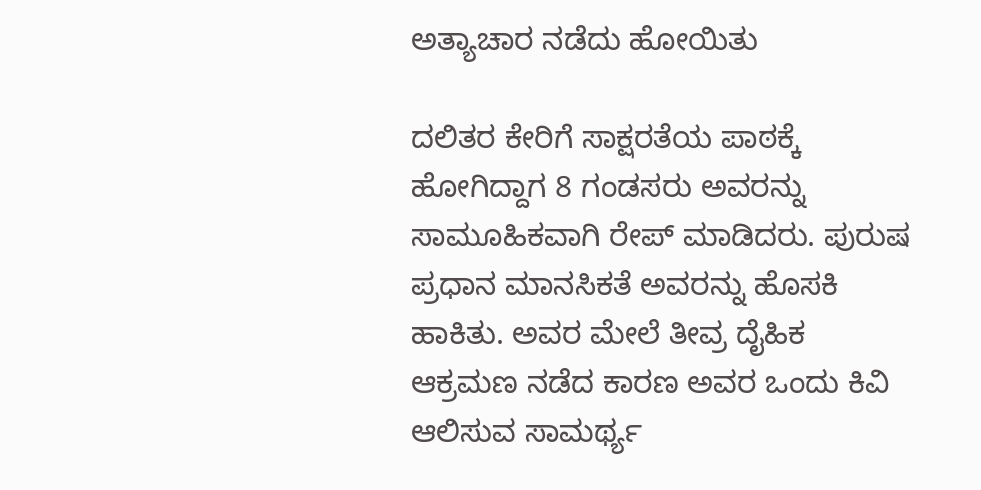ಅತ್ಯಾಚಾರ ನಡೆದು ಹೋಯಿತು

ದಲಿತರ ಕೇರಿಗೆ ಸಾಕ್ಷರತೆಯ ಪಾಠಕ್ಕೆ ಹೋಗಿದ್ದಾಗ 8 ಗಂಡಸರು ಅವರನ್ನು ಸಾಮೂಹಿಕವಾಗಿ ರೇಪ್ ಮಾಡಿದರು. ಪುರುಷ ಪ್ರಧಾನ ಮಾನಸಿಕತೆ ಅವರನ್ನು ಹೊಸಕಿ ಹಾಕಿತು. ಅವರ ಮೇಲೆ ತೀವ್ರ ದೈಹಿಕ ಆಕ್ರಮಣ ನಡೆದ ಕಾರಣ ಅವರ ಒಂದು ಕಿವಿ ಆಲಿಸುವ ಸಾಮರ್ಥ್ಯ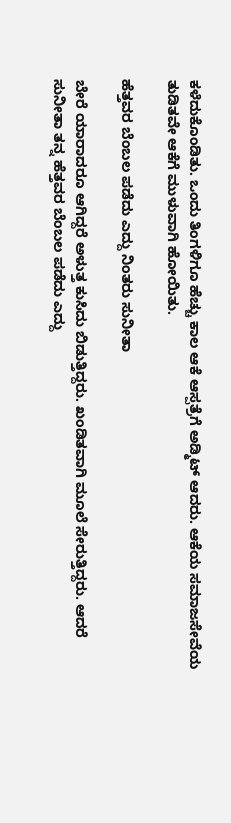ಕಳೆದುಕೊಂಡಿತು. ಒಂದು ತಿಂಗಳಿಗೂ ಹೆಚ್ಚು ಕಾಲ ಆಕೆ ಆಸ್ಪತ್ರೆಗೆ ಅಡ್ಮಿಟ್ ಆದರು. ಆಕೆಯ ಸಮಾಜಸೇವೆಯ ತುಡಿತವೇ ಆಕೆಗೆ ಮುಳುವಾಗಿ ಹೋಯಿತು.

ಹೆತ್ತವರ ಬೆಂಬಲ ಪಡೆದು ಎದ್ದು ನಿಂತರು ಸುನೀತಾ

ಬೇರೆ ಯಾರಾದರೂ ಆಗಿದ್ದರೆ ಅಳುತ್ತ ಕುಸಿದು ಬಿಡುತ್ತಿದ್ದರು. ಖಂಡಿತವಾಗಿ ಮೂಲೆ ಸೇರುತ್ತಿದ್ದರು. ಆದರೆ ಸುನೀತಾ ತನ್ನ ಹೆತ್ತವರ ಬೆಂಬಲ ಪಡೆದು ಎದ್ದು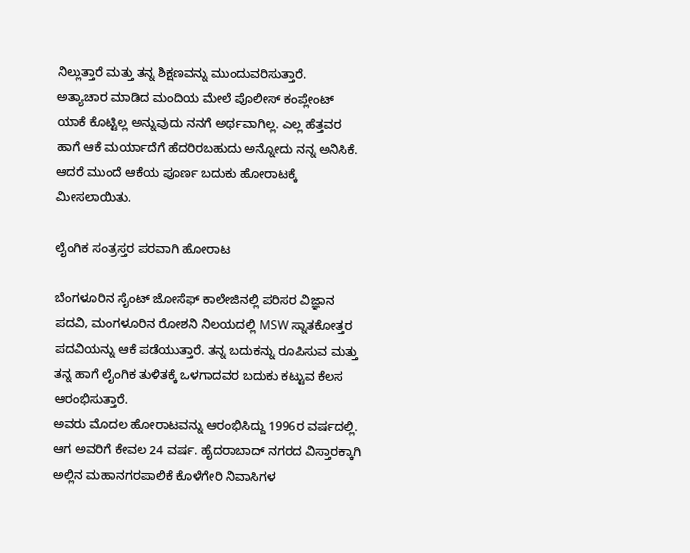ನಿಲ್ಲುತ್ತಾರೆ ಮತ್ತು ತನ್ನ ಶಿಕ್ಷಣವನ್ನು ಮುಂದುವರಿಸುತ್ತಾರೆ.
ಅತ್ಯಾಚಾರ ಮಾಡಿದ ಮಂದಿಯ ಮೇಲೆ ಪೊಲೀಸ್ ಕಂಪ್ಲೇಂಟ್ ಯಾಕೆ ಕೊಟ್ಟಿಲ್ಲ ಅನ್ನುವುದು ನನಗೆ ಅರ್ಥವಾಗಿಲ್ಲ. ಎಲ್ಲ ಹೆತ್ತವರ ಹಾಗೆ ಆಕೆ ಮರ್ಯಾದೆಗೆ ಹೆದರಿರಬಹುದು ಅನ್ನೋದು ನನ್ನ ಅನಿಸಿಕೆ. ಆದರೆ ಮುಂದೆ ಆಕೆಯ ಪೂರ್ಣ ಬದುಕು ಹೋರಾಟಕ್ಕೆ ಮೀಸಲಾಯಿತು.

ಲೈಂಗಿಕ ಸಂತ್ರಸ್ತರ ಪರವಾಗಿ ಹೋರಾಟ

ಬೆಂಗಳೂರಿನ ಸೈಂಟ್ ಜೋಸೆಫ್ ಕಾಲೇಜಿನಲ್ಲಿ ಪರಿಸರ ವಿಜ್ಞಾನ ಪದವಿ, ಮಂಗಳೂರಿನ ರೋಶನಿ ನಿಲಯದಲ್ಲಿ MSW ಸ್ನಾತಕೋತ್ತರ ಪದವಿಯನ್ನು ಆಕೆ ಪಡೆಯುತ್ತಾರೆ. ತನ್ನ ಬದುಕನ್ನು ರೂಪಿಸುವ ಮತ್ತು ತನ್ನ ಹಾಗೆ ಲೈಂಗಿಕ ತುಳಿತಕ್ಕೆ ಒಳಗಾದವರ ಬದುಕು ಕಟ್ಟುವ ಕೆಲಸ ಆರಂಭಿಸುತ್ತಾರೆ.
ಅವರು ಮೊದಲ ಹೋರಾಟವನ್ನು ಆರಂಭಿಸಿದ್ದು 1996ರ ವರ್ಷದಲ್ಲಿ. ಆಗ ಅವರಿಗೆ ಕೇವಲ 24 ವರ್ಷ. ಹೈದರಾಬಾದ್ ನಗರದ ವಿಸ್ತಾರಕ್ಕಾಗಿ ಅಲ್ಲಿನ ಮಹಾನಗರಪಾಲಿಕೆ ಕೊಳೆಗೇರಿ ನಿವಾಸಿಗಳ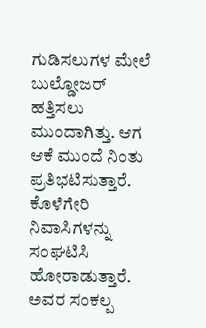ಗುಡಿಸಲುಗಳ ಮೇಲೆ ಬುಲ್ಡೋಜರ್ ಹತ್ತಿಸಲು ಮುಂದಾಗಿತ್ತು. ಆಗ ಆಕೆ ಮುಂದೆ ನಿಂತು ಪ್ರತಿಭಟಿಸುತ್ತಾರೆ. ಕೊಳೆಗೇರಿ ನಿವಾಸಿಗಳನ್ನು ಸಂಘಟಿಸಿ ಹೋರಾಡುತ್ತಾರೆ. ಅವರ ಸಂಕಲ್ಪ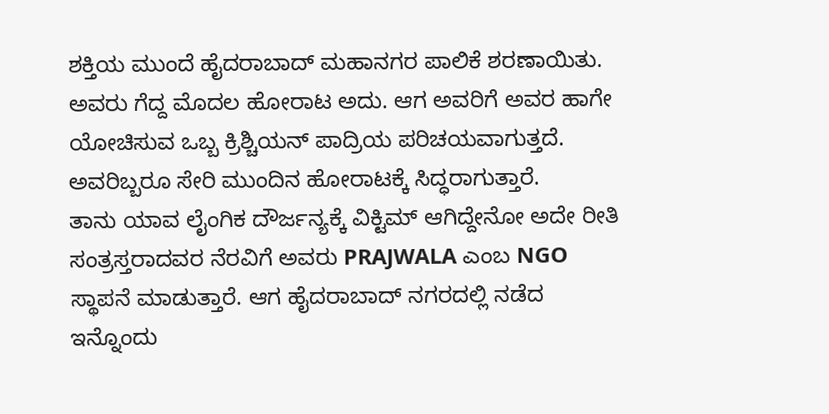ಶಕ್ತಿಯ ಮುಂದೆ ಹೈದರಾಬಾದ್‌ ಮಹಾನಗರ ಪಾಲಿಕೆ ಶರಣಾಯಿತು. ಅವರು ಗೆದ್ದ ಮೊದಲ ಹೋರಾಟ ಅದು. ಆಗ ಅವರಿಗೆ ಅವರ ಹಾಗೇ ಯೋಚಿಸುವ ಒಬ್ಬ ಕ್ರಿಶ್ಚಿಯನ್ ಪಾದ್ರಿಯ ಪರಿಚಯವಾಗುತ್ತದೆ. ಅವರಿಬ್ಬರೂ ಸೇರಿ ಮುಂದಿನ ಹೋರಾಟಕ್ಕೆ ಸಿದ್ಧರಾಗುತ್ತಾರೆ.
ತಾನು ಯಾವ ಲೈಂಗಿಕ ದೌರ್ಜನ್ಯಕ್ಕೆ ವಿಕ್ಟಿಮ್ ಆಗಿದ್ದೇನೋ ಅದೇ ರೀತಿ ಸಂತ್ರಸ್ತರಾದವರ ನೆರವಿಗೆ ಅವರು PRAJWALA ಎಂಬ NGO ಸ್ಥಾಪನೆ ಮಾಡುತ್ತಾರೆ. ಆಗ ಹೈದರಾಬಾದ್ ನಗರದಲ್ಲಿ ನಡೆದ ಇನ್ನೊಂದು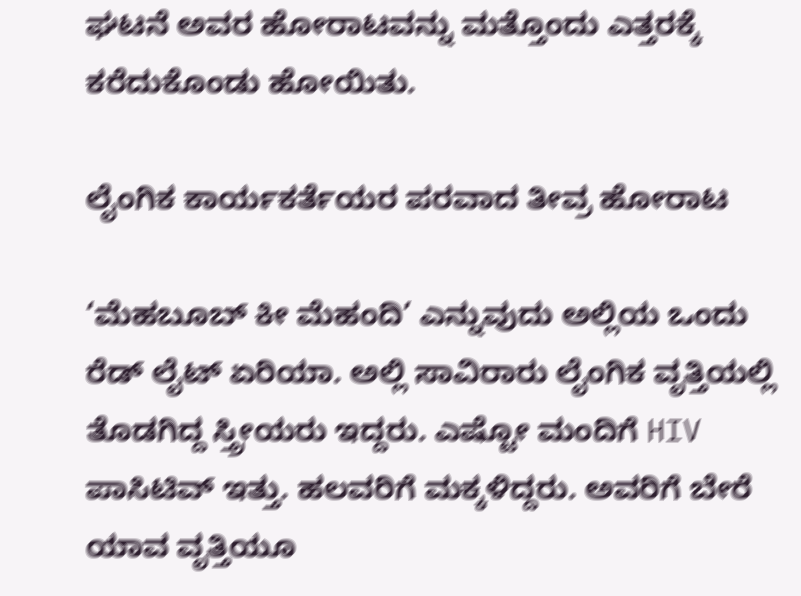ಘಟನೆ ಅವರ ಹೋರಾಟವನ್ನು ಮತ್ತೊಂದು ಎತ್ತರಕ್ಕೆ ಕರೆದುಕೊಂಡು ಹೋಯಿತು.

ಲೈಂಗಿಕ ಕಾರ್ಯಕರ್ತೆಯರ ಪರವಾದ ತೀವ್ರ ಹೋರಾಟ

‘ಮೆಹಬೂಬ್ ಕೀ ಮೆಹಂದಿ’ ಎನ್ನುವುದು ಅಲ್ಲಿಯ ಒಂದು ರೆಡ್ ಲೈಟ್ ಏರಿಯಾ. ಅಲ್ಲಿ ಸಾವಿರಾರು ಲೈಂಗಿಕ ವೃತ್ತಿಯಲ್ಲಿ ತೊಡಗಿದ್ದ ಸ್ತ್ರೀಯರು ಇದ್ದರು. ಎಷ್ಟೋ ಮಂದಿಗೆ HIV ಪಾಸಿಟಿವ್ ಇತ್ತು. ಹಲವರಿಗೆ ಮಕ್ಕಳಿದ್ದರು. ಅವರಿಗೆ ಬೇರೆ ಯಾವ ವೃತ್ತಿಯೂ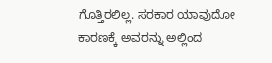ಗೊತ್ತಿರಲಿಲ್ಲ. ಸರಕಾರ ಯಾವುದೋ ಕಾರಣಕ್ಕೆ ಅವರನ್ನು ಅಲ್ಲಿಂದ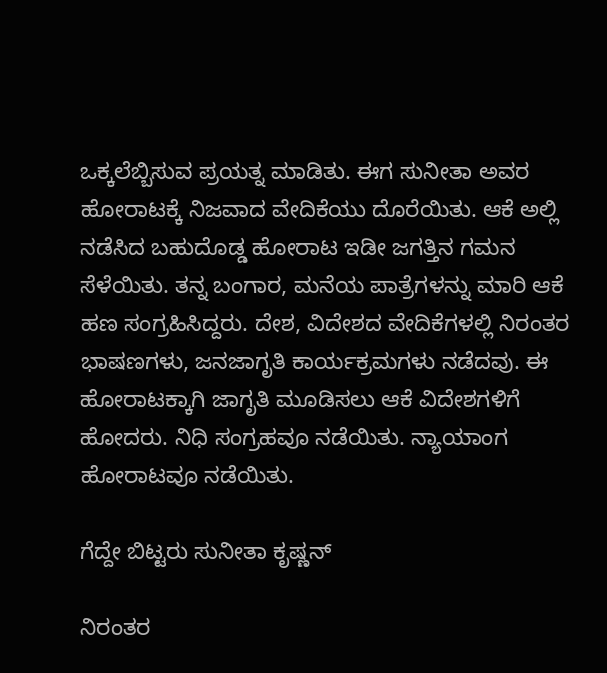ಒಕ್ಕಲೆಬ್ಬಿಸುವ ಪ್ರಯತ್ನ ಮಾಡಿತು. ಈಗ ಸುನೀತಾ ಅವರ ಹೋರಾಟಕ್ಕೆ ನಿಜವಾದ ವೇದಿಕೆಯು ದೊರೆಯಿತು. ಆಕೆ ಅಲ್ಲಿ ನಡೆಸಿದ ಬಹುದೊಡ್ಡ ಹೋರಾಟ ಇಡೀ ಜಗತ್ತಿನ ಗಮನ ಸೆಳೆಯಿತು. ತನ್ನ ಬಂಗಾರ, ಮನೆಯ ಪಾತ್ರೆಗಳನ್ನು ಮಾರಿ ಆಕೆ ಹಣ ಸಂಗ್ರಹಿಸಿದ್ದರು. ದೇಶ, ವಿದೇಶದ ವೇದಿಕೆಗಳಲ್ಲಿ ನಿರಂತರ ಭಾಷಣಗಳು, ಜನಜಾಗೃತಿ ಕಾರ್ಯಕ್ರಮಗಳು ನಡೆದವು. ಈ ಹೋರಾಟಕ್ಕಾಗಿ ಜಾಗೃತಿ ಮೂಡಿಸಲು ಆಕೆ ವಿದೇಶಗಳಿಗೆ ಹೋದರು. ನಿಧಿ ಸಂಗ್ರಹವೂ ನಡೆಯಿತು. ನ್ಯಾಯಾಂಗ ಹೋರಾಟವೂ ನಡೆಯಿತು.

ಗೆದ್ದೇ ಬಿಟ್ಟರು ಸುನೀತಾ ಕೃಷ್ಣನ್

ನಿರಂತರ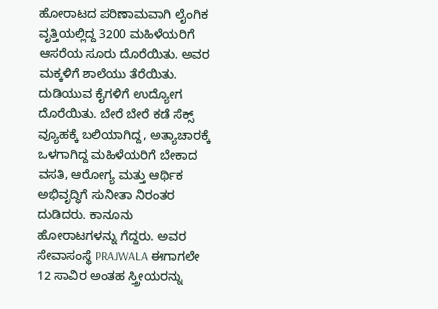ಹೋರಾಟದ ಪರಿಣಾಮವಾಗಿ ಲೈಂಗಿಕ ವೃತ್ತಿಯಲ್ಲಿದ್ದ 3200 ಮಹಿಳೆಯರಿಗೆ ಆಸರೆಯ ಸೂರು ದೊರೆಯಿತು. ಅವರ ಮಕ್ಕಳಿಗೆ ಶಾಲೆಯು ತೆರೆಯಿತು. ದುಡಿಯುವ ಕೈಗಳಿಗೆ ಉದ್ಯೋಗ ದೊರೆಯಿತು. ಬೇರೆ ಬೇರೆ ಕಡೆ ಸೆಕ್ಸ್ ವ್ಯೂಹಕ್ಕೆ ಬಲಿಯಾಗಿದ್ದ, ಅತ್ಯಾಚಾರಕ್ಕೆ ಒಳಗಾಗಿದ್ದ ಮಹಿಳೆಯರಿಗೆ ಬೇಕಾದ ವಸತಿ, ಆರೋಗ್ಯ ಮತ್ತು ಆರ್ಥಿಕ ಅಭಿವೃದ್ಧಿಗೆ ಸುನೀತಾ ನಿರಂತರ ದುಡಿದರು. ಕಾನೂನು ಹೋರಾಟಗಳನ್ನು ಗೆದ್ದರು. ಅವರ ಸೇವಾಸಂಸ್ಥೆ PRAJWALA ಈಗಾಗಲೇ 12 ಸಾವಿರ ಅಂತಹ ಸ್ತ್ರೀಯರನ್ನು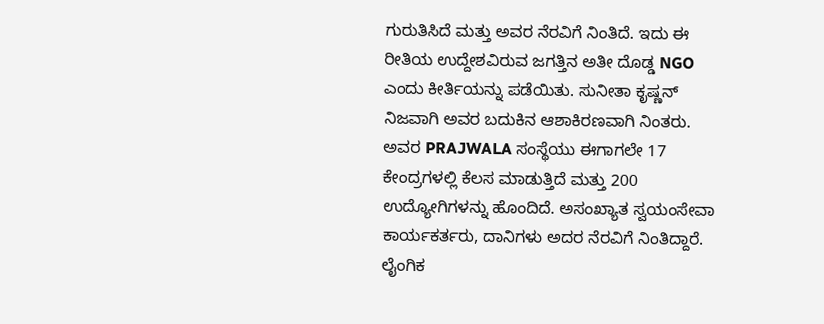ಗುರುತಿಸಿದೆ ಮತ್ತು ಅವರ ನೆರವಿಗೆ ನಿಂತಿದೆ. ಇದು ಈ ರೀತಿಯ ಉದ್ದೇಶವಿರುವ ಜಗತ್ತಿನ ಅತೀ ದೊಡ್ಡ NGO ಎಂದು ಕೀರ್ತಿಯನ್ನು ಪಡೆಯಿತು. ಸುನೀತಾ ಕೃಷ್ಣನ್ ನಿಜವಾಗಿ ಅವರ ಬದುಕಿನ ಆಶಾಕಿರಣವಾಗಿ ನಿಂತರು.
ಅವರ PRAJWALA ಸಂಸ್ಥೆಯು ಈಗಾಗಲೇ 17 ಕೇಂದ್ರಗಳಲ್ಲಿ ಕೆಲಸ ಮಾಡುತ್ತಿದೆ ಮತ್ತು 200 ಉದ್ಯೋಗಿಗಳನ್ನು ಹೊಂದಿದೆ. ಅಸಂಖ್ಯಾತ ಸ್ವಯಂಸೇವಾ ಕಾರ್ಯಕರ್ತರು, ದಾನಿಗಳು ಅದರ ನೆರವಿಗೆ ನಿಂತಿದ್ದಾರೆ. ಲೈಂಗಿಕ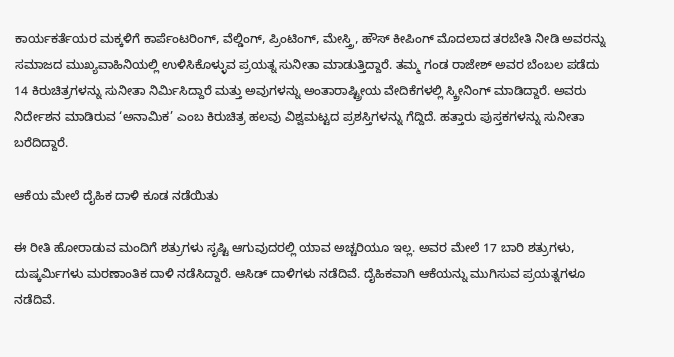ಕಾರ್ಯಕರ್ತೆಯರ ಮಕ್ಕಳಿಗೆ ಕಾರ್ಪೆಂಟರಿಂಗ್, ವೆಲ್ಡಿಂಗ್, ಪ್ರಿಂಟಿಂಗ್, ಮೇಸ್ತ್ರಿ, ಹೌಸ್ ಕೀಪಿಂಗ್ ಮೊದಲಾದ ತರಬೇತಿ ನೀಡಿ ಅವರನ್ನು ಸಮಾಜದ ಮುಖ್ಯವಾಹಿನಿಯಲ್ಲಿ ಉಳಿಸಿಕೊಳ್ಳುವ ಪ್ರಯತ್ನ ಸುನೀತಾ ಮಾಡುತ್ತಿದ್ದಾರೆ. ತಮ್ಮ ಗಂಡ ರಾಜೇಶ್ ಅವರ ಬೆಂಬಲ ಪಡೆದು 14 ಕಿರುಚಿತ್ರಗಳನ್ನು ಸುನೀತಾ ನಿರ್ಮಿಸಿದ್ದಾರೆ ಮತ್ತು ಅವುಗಳನ್ನು ಅಂತಾರಾಷ್ಟ್ರೀಯ ವೇದಿಕೆಗಳಲ್ಲಿ ಸ್ಕ್ರೀನಿಂಗ್ ಮಾಡಿದ್ದಾರೆ. ಅವರು ನಿರ್ದೇಶನ ಮಾಡಿರುವ ‘ಅನಾಮಿಕ’ ಎಂಬ ಕಿರುಚಿತ್ರ ಹಲವು ವಿಶ್ವಮಟ್ಟದ ಪ್ರಶಸ್ತಿಗಳನ್ನು ಗೆದ್ದಿದೆ. ಹತ್ತಾರು ಪುಸ್ತಕಗಳನ್ನು ಸುನೀತಾ ಬರೆದಿದ್ದಾರೆ.

ಆಕೆಯ ಮೇಲೆ ದೈಹಿಕ ದಾಳಿ ಕೂಡ ನಡೆಯಿತು

ಈ ರೀತಿ ಹೋರಾಡುವ ಮಂದಿಗೆ ಶತ್ರುಗಳು ಸೃಷ್ಟಿ ಆಗುವುದರಲ್ಲಿ ಯಾವ ಅಚ್ಚರಿಯೂ ಇಲ್ಲ. ಅವರ ಮೇಲೆ 17 ಬಾರಿ ಶತ್ರುಗಳು, ದುಷ್ಕರ್ಮಿಗಳು ಮರಣಾಂತಿಕ ದಾಳಿ ನಡೆಸಿದ್ದಾರೆ. ಆಸಿಡ್ ದಾಳಿಗಳು ನಡೆದಿವೆ. ದೈಹಿಕವಾಗಿ ಆಕೆಯನ್ನು ಮುಗಿಸುವ ಪ್ರಯತ್ನಗಳೂ ನಡೆದಿವೆ.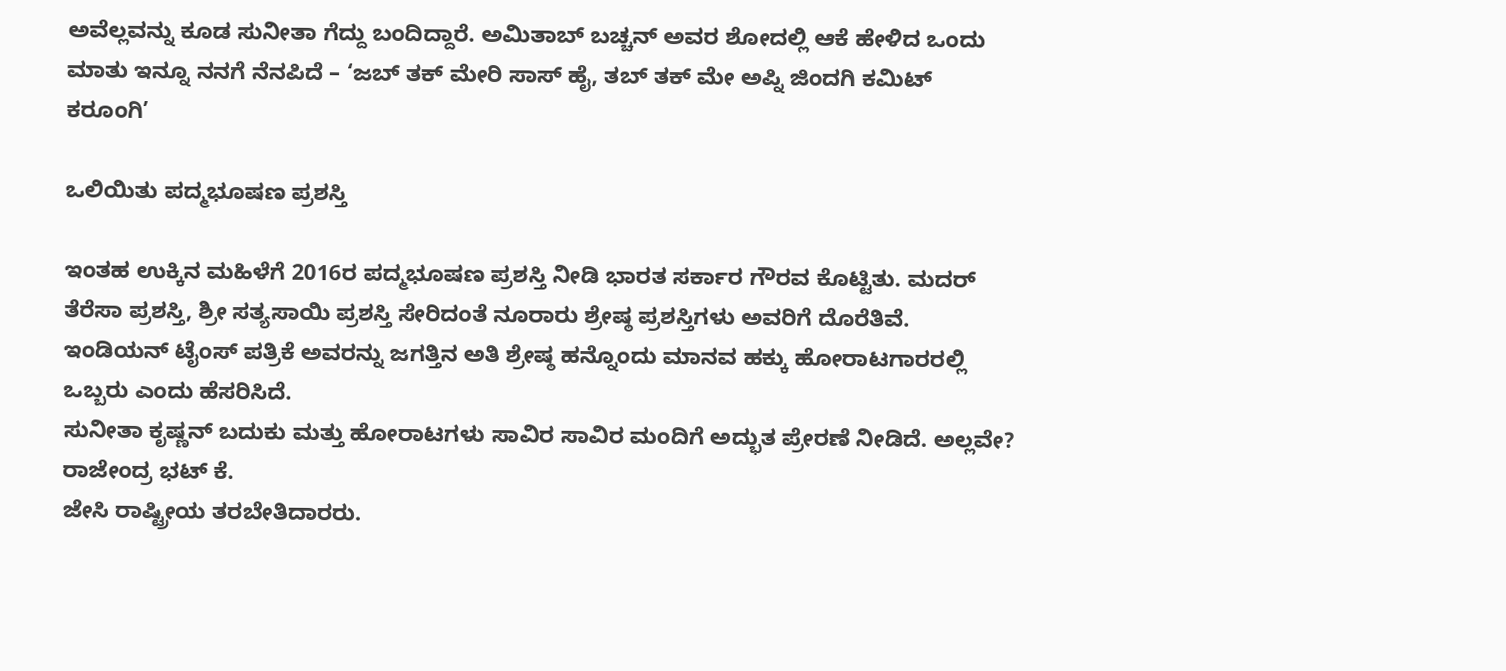ಅವೆಲ್ಲವನ್ನು ಕೂಡ ಸುನೀತಾ ಗೆದ್ದು ಬಂದಿದ್ದಾರೆ. ಅಮಿತಾಬ್ ಬಚ್ಚನ್ ಅವರ ಶೋದಲ್ಲಿ ಆಕೆ ಹೇಳಿದ ಒಂದು ಮಾತು ಇನ್ನೂ ನನಗೆ ನೆನಪಿದೆ – ‘ಜಬ್ ತಕ್ ಮೇರಿ ಸಾಸ್ ಹೈ, ತಬ್ ತಕ್ ಮೇ ಅಪ್ನಿ ಜಿಂದಗಿ ಕಮಿಟ್ ಕರೂಂಗಿ’

ಒಲಿಯಿತು ಪದ್ಮಭೂಷಣ ಪ್ರಶಸ್ತಿ

ಇಂತಹ ಉಕ್ಕಿನ ಮಹಿಳೆಗೆ 2016ರ ಪದ್ಮಭೂಷಣ ಪ್ರಶಸ್ತಿ ನೀಡಿ ಭಾರತ ಸರ್ಕಾರ ಗೌರವ ಕೊಟ್ಟಿತು. ಮದರ್ ತೆರೆಸಾ ಪ್ರಶಸ್ತಿ, ಶ್ರೀ ಸತ್ಯಸಾಯಿ ಪ್ರಶಸ್ತಿ ಸೇರಿದಂತೆ ನೂರಾರು ಶ್ರೇಷ್ಠ ಪ್ರಶಸ್ತಿಗಳು ಅವರಿಗೆ ದೊರೆತಿವೆ. ಇಂಡಿಯನ್ ಟೈಂಸ್ ಪತ್ರಿಕೆ ಅವರನ್ನು ಜಗತ್ತಿನ ಅತಿ ಶ್ರೇಷ್ಠ ಹನ್ನೊಂದು ಮಾನವ ಹಕ್ಕು ಹೋರಾಟಗಾರರಲ್ಲಿ ಒಬ್ಬರು ಎಂದು ಹೆಸರಿಸಿದೆ.
ಸುನೀತಾ ಕೃಷ್ಣನ್ ಬದುಕು ಮತ್ತು ಹೋರಾಟಗಳು ಸಾವಿರ ಸಾವಿರ ಮಂದಿಗೆ ಅದ್ಭುತ ಪ್ರೇರಣೆ ನೀಡಿದೆ. ಅಲ್ಲವೇ?
ರಾಜೇಂದ್ರ ಭಟ್ ಕೆ.
ಜೇಸಿ ರಾಷ್ಟ್ರೀಯ ತರಬೇತಿದಾರರು.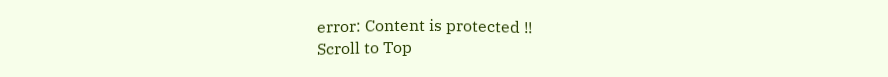error: Content is protected !!
Scroll to Top